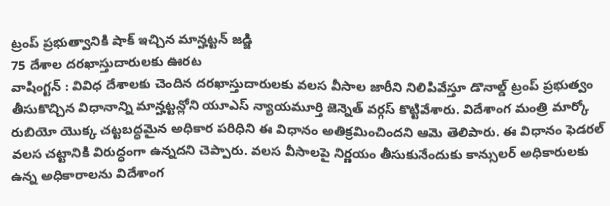ట్రంప్ ప్రభుత్వానికి షాక్ ఇచ్చిన మాన్హట్టన్ జడ్జి
75 దేశాల దరఖాస్తుదారులకు ఊరట
వాషింగ్టన్ : వివిధ దేశాలకు చెందిన దరఖాస్తుదారులకు వలస వీసాల జారీని నిలిపివేస్తూ డొనాల్డ్ ట్రంప్ ప్రభుత్వం తీసుకొచ్చిన విధానాన్ని మాన్హట్టన్లోని యూఎస్ న్యాయమూర్తి జెన్నెత్ వర్గస్ కొట్టివేశారు. విదేశాంగ మంత్రి మార్కో రుబియో యొక్క చట్టబద్ధమైన అధికార పరిధిని ఈ విధానం అతిక్రమించిందని ఆమె తెలిపారు. ఈ విధానం ఫెడరల్ వలస చట్టానికి విరుద్ధంగా ఉన్నదని చెప్పారు. వలస వీసాలపై నిర్ణయం తీసుకునేందుకు కాన్సులర్ అధికారులకు ఉన్న అధికారాలను విదేశాంగ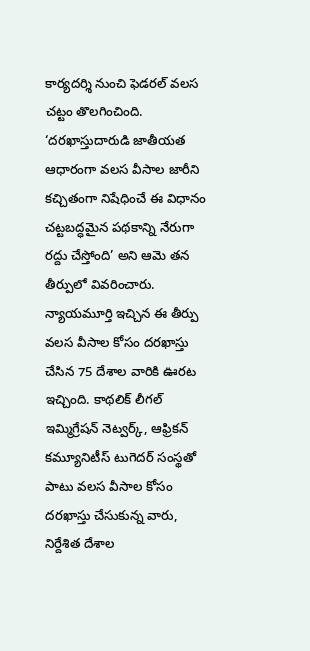కార్యదర్శి నుంచి ఫెడరల్ వలస చట్టం తొలగించింది. ‘దరఖాస్తుదారుడి జాతీయత ఆధారంగా వలస వీసాల జారీని కచ్చితంగా నిషేధించే ఈ విధానం చట్టబద్ధమైన పథకాన్ని నేరుగా రద్దు చేస్తోంది’ అని ఆమె తన తీర్పులో వివరించారు. న్యాయమూర్తి ఇచ్చిన ఈ తీర్పు వలస వీసాల కోసం దరఖాస్తు చేసిన 75 దేశాల వారికి ఊరట ఇచ్చింది. కాథలిక్ లీగల్ ఇమ్మిగ్రేషన్ నెట్వర్క్, ఆఫ్రికన్ కమ్యూనిటీస్ టుగెదర్ సంస్థతో పాటు వలస వీసాల కోసం దరఖాస్తు చేసుకున్న వారు, నిర్దేశిత దేశాల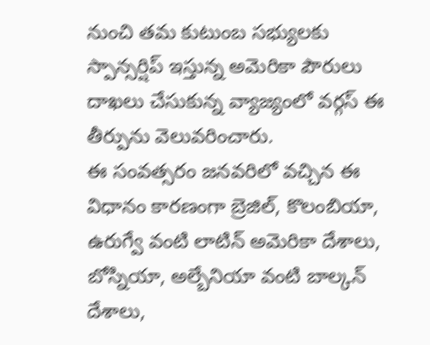నుంచి తమ కుటుంబ సభ్యులకు స్పాన్సర్షిప్ ఇస్తున్న అమెరికా పౌరులు దాఖలు చేసుకున్న వ్యాజ్యంలో వర్గస్ ఈ తీర్పును వెలువరించారు.
ఈ సంవత్సరం జనవరిలో వచ్చిన ఈ విధానం కారణంగా బ్రెజిల్, కొలంబియా, ఉరుగ్వే వంటి లాటిన్ అమెరికా దేశాలు, బోస్నియా, అల్బేనియా వంటి బాల్కన్ దేశాలు,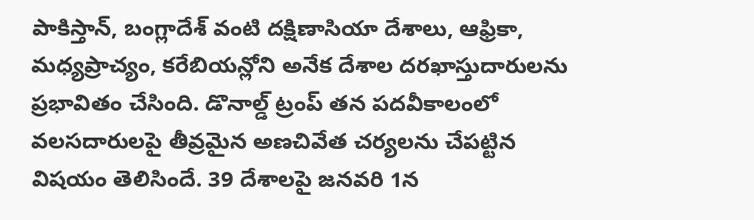పాకిస్తాన్, బంగ్లాదేశ్ వంటి దక్షిణాసియా దేశాలు, ఆఫ్రికా, మధ్యప్రాచ్యం, కరేబియన్లోని అనేక దేశాల దరఖాస్తుదారులను ప్రభావితం చేసింది. డొనాల్డ్ ట్రంప్ తన పదవీకాలంలో వలసదారులపై తీవ్రమైన అణచివేత చర్యలను చేపట్టిన విషయం తెలిసిందే. 39 దేశాలపై జనవరి 1న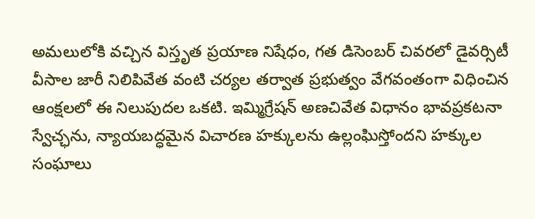అమలులోకి వచ్చిన విస్తృత ప్రయాణ నిషేధం, గత డిసెంబర్ చివరలో డైవర్సిటీ వీసాల జారీ నిలిపివేత వంటి చర్యల తర్వాత ప్రభుత్వం వేగవంతంగా విధించిన ఆంక్షలలో ఈ నిలుపుదల ఒకటి. ఇమ్మిగ్రేషన్ అణచివేత విధానం భావప్రకటనా స్వేచ్ఛను, న్యాయబద్ధమైన విచారణ హక్కులను ఉల్లంఘిస్తోందని హక్కుల సంఘాలు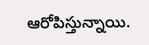ఆరోపిస్తున్నాయి.